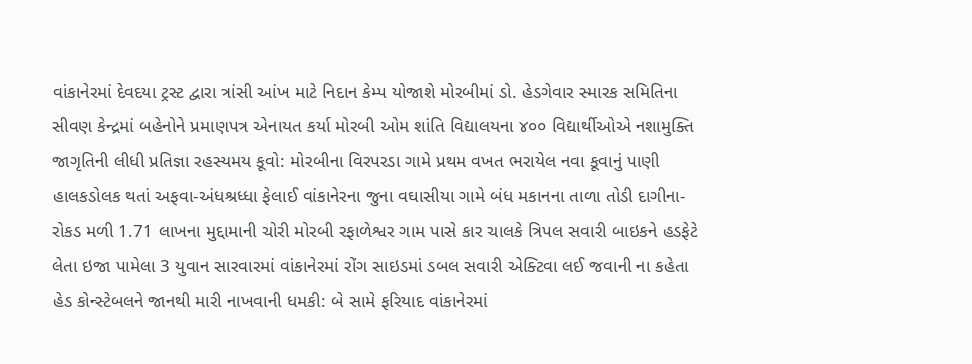વાંકાનેરમાં દેવદયા ટ્રસ્ટ દ્વારા ત્રાંસી આંખ માટે નિદાન કેમ્પ યોજાશે મોરબીમાં ડો. હેડગેવાર સ્મારક સમિતિના સીવણ કેન્દ્રમાં બહેનોને પ્રમાણપત્ર એનાયત કર્યા મોરબી ઓમ શાંતિ વિદ્યાલયના ૪૦૦ વિદ્યાર્થીઓએ નશામુક્તિ જાગૃતિની લીધી પ્રતિજ્ઞા રહસ્યમય કૂવો: મોરબીના વિરપરડા ગામે પ્રથમ વખત ભરાયેલ નવા કૂવાનું પાણી હાલકડોલક થતાં અફવા-અંધશ્રધ્ધા ફેલાઈ વાંકાનેરના જુના વઘાસીયા ગામે બંધ મકાનના તાળા તોડી દાગીના-રોકડ મળી 1.71 લાખના મુદ્દામાની ચોરી મોરબી રફાળેશ્વર ગામ પાસે કાર ચાલકે ત્રિપલ સવારી બાઇકને હડફેટે લેતા ઇજા પામેલા 3 યુવાન સારવારમાં વાંકાનેરમાં રોંગ સાઇડમાં ડબલ સવારી એક્ટિવા લઈ જવાની ના કહેતા હેડ કોન્સ્ટેબલને જાનથી મારી નાખવાની ધમકી: બે સામે ફરિયાદ વાંકાનેરમાં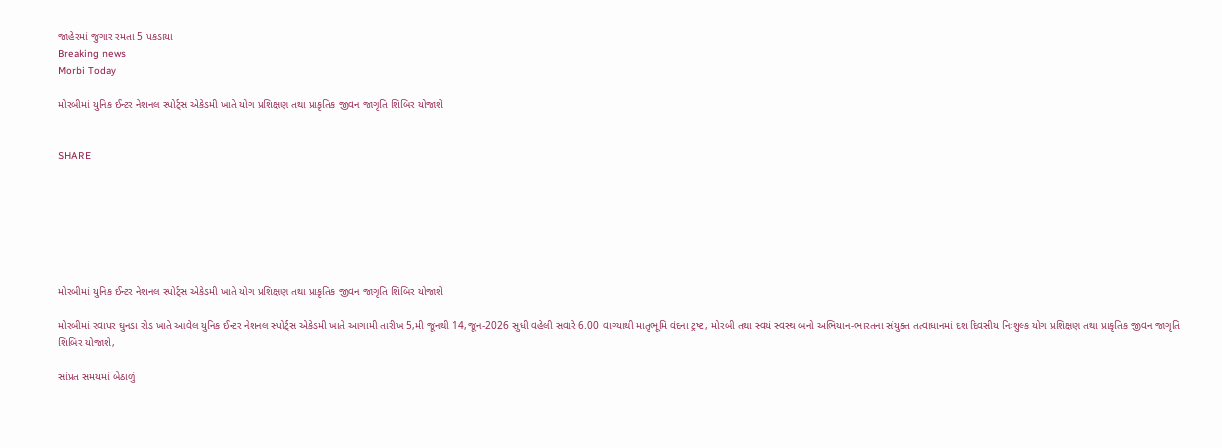જાહેરમાં જુગાર રમતા 5 પકડાયા
Breaking news
Morbi Today

મોરબીમાં યુનિક ઈન્ટર નેશનલ સ્પોર્ટ્સ એકેડમી ખાતે યોગ પ્રશિક્ષણ તથા પ્રાકૃતિક જીવન જાગૃતિ શિબિર યોજાશે


SHARE







મોરબીમાં યુનિક ઈન્ટર નેશનલ સ્પોર્ટ્સ એકેડમી ખાતે યોગ પ્રશિક્ષણ તથા પ્રાકૃતિક જીવન જાગૃતિ શિબિર યોજાશે

મોરબીમાં રવાપર ઘુનડા રોડ ખાતે આવેલ યુનિક ઈન્ટર નેશનલ સ્પોર્ટ્સ એકેડમી ખાતે આગામી તારીખ 5,મી જૂનથી 14,જૂન-2026 સુધી વહેલી સવારે 6.00 વાગ્યાથી માતૃભૂમિ વંદના ટ્રષ્ટ, મોરબી તથા સ્વયં સ્વસ્થ બનો અભિયાન-ભારતના સંયુક્ત તત્વાધાનમાં દશ દિવસીય નિઃશુલ્ક યોગ પ્રશિક્ષણ તથા પ્રાકૃતિક જીવન જાગૃતિ શિબિર યોજાશે,

સાંપ્રત સમયમાં બેઠાળું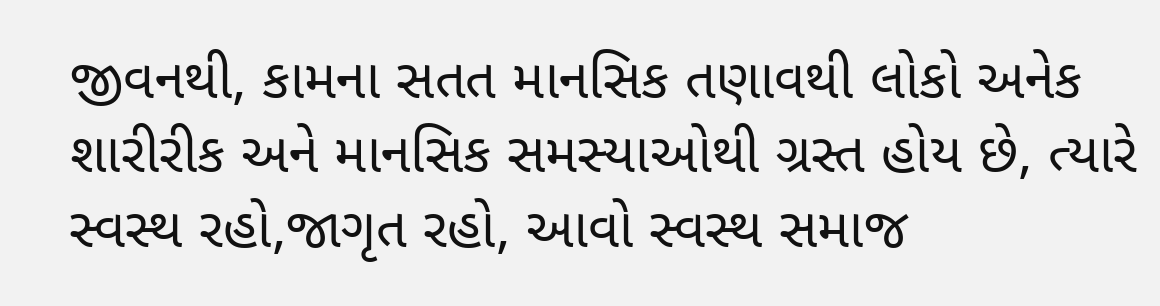જીવનથી, કામના સતત માનસિક તણાવથી લોકો અનેક શારીરીક અને માનસિક સમસ્યાઓથી ગ્રસ્ત હોય છે, ત્યારે સ્વસ્થ રહો,જાગૃત રહો, આવો સ્વસ્થ સમાજ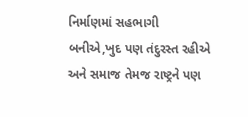નિર્માણમાં સહભાગી બનીએ,ખુદ પણ તંદુરસ્ત રહીએ અને સમાજ તેમજ રાષ્ટ્રને પણ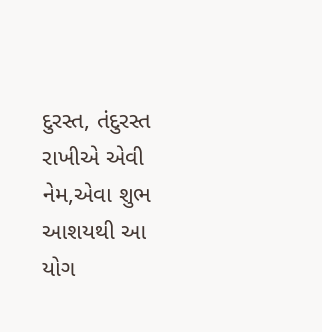દુરસ્ત, તંદુરસ્ત રાખીએ એવી નેમ,એવા શુભ આશયથી આ યોગ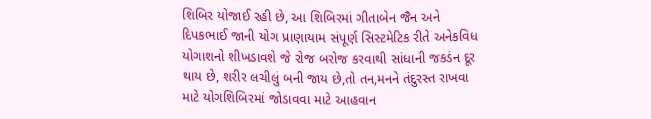શિબિર યોજાઈ રહી છે, આ શિબિરમાં ગીતાબેન જૈન અને દિપકભાઈ જાની યોગ પ્રાણાયામ સંપૂર્ણ સિસ્ટમેટિક રીતે અનેકવિધ યોગાશનો શીખડાવશે જે રોજ બરોજ કરવાથી સાંધાની જકડંન દૂર થાય છે, શરીર લચીલું બની જાય છે,તો તન,મનને તંદુરસ્ત રાખવા માટે યોગશિબિરમાં જોડાવવા માટે આહવાન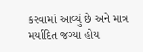કરવામાં આવ્યું છે અને માત્ર મર્યાદિત જગ્યા હોય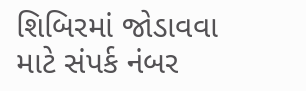શિબિરમાં જોડાવવા માટે સંપર્ક નંબર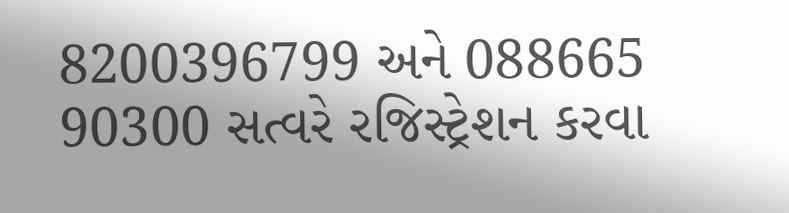8200396799 અને 088665 90300 સત્વરે રજિસ્ટ્રેશન કરવા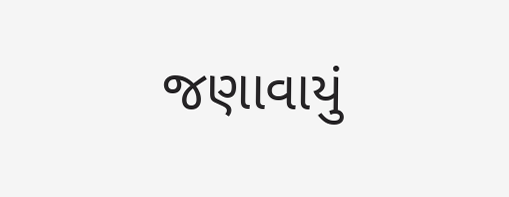જણાવાયું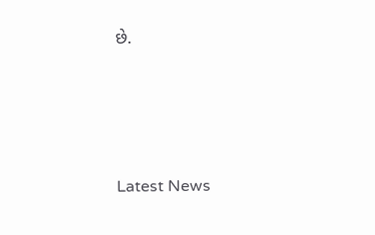છે.






Latest News